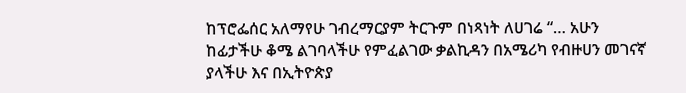ከፕሮፌሰር አለማየሁ ገብረማርያም ትርጉም በነጻነት ለሀገሬ “… አሁን ከፊታችሁ ቆሜ ልገባላችሁ የምፈልገው ቃልኪዳን በአሜሪካ የብዙሀን መገናኛ ያላችሁ እና በኢትዮጵያ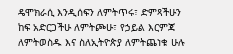ዴሞክራሲ እንዲሰፍን ለምትጥሩ፣ ድምጻችሁን ከፍ አድርጋችሁ ለምትጮሁ፣ የኃይል እርምጃ ለምትወስዱ እና ስለኢትዮጵያ ለምትጨነቁ ሁሉ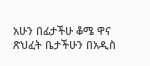አሁን በፊታችሁ ቆሜ ዋና ጽህፈት ቤታችሁን በአዲስ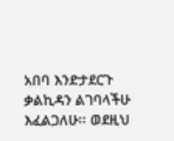አበባ እንድታደርጉ ቃልኪዳን ልገባላችሁ እፈልጋለሁ፡፡ ወደዚህ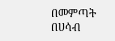በመምጣት በሀሳብ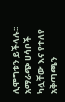ሊሞግቱን ይችላሉ፡፡ አማራጭ ሀሳቦች ካሏቸው እና የተለየ አቅጣጫን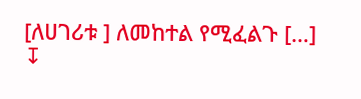[ለሀገሪቱ ] ለመከተል የሚፈልጉ […]
↧